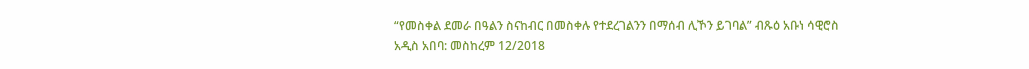“የመስቀል ደመራ በዓልን ስናከብር በመስቀሉ የተደረገልንን በማሰብ ሊኾን ይገባል” ብጹዕ አቡነ ሳዊሮስ
አዲስ አበባ: መስከረም 12/2018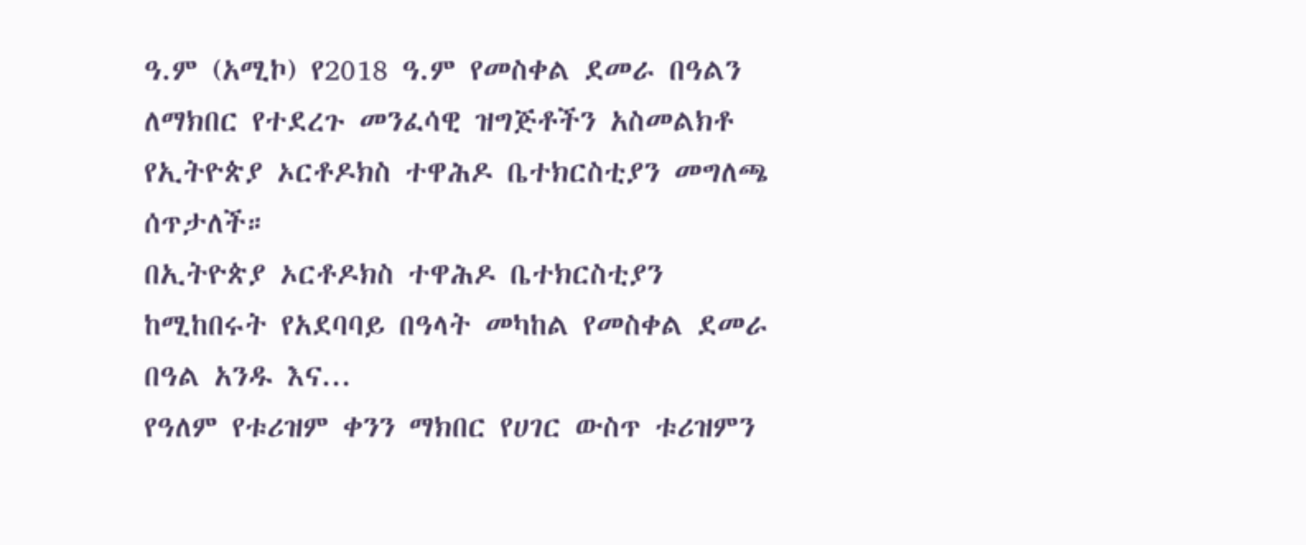ዓ.ም (አሚኮ) የ2018 ዓ.ም የመስቀል ደመራ በዓልን ለማክበር የተደረጉ መንፈሳዊ ዝግጅቶችን አስመልክቶ የኢትዮጵያ ኦርቶዶክስ ተዋሕዶ ቤተክርስቲያን መግለጫ ሰጥታለች።
በኢትዮጵያ ኦርቶዶክስ ተዋሕዶ ቤተክርስቲያን ከሚከበሩት የአደባባይ በዓላት መካከል የመስቀል ደመራ በዓል አንዱ እና...
የዓለም የቱሪዝም ቀንን ማክበር የሀገር ውስጥ ቱሪዝምን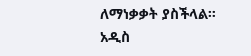ለማነቃቃት ያስችላል።
አዲስ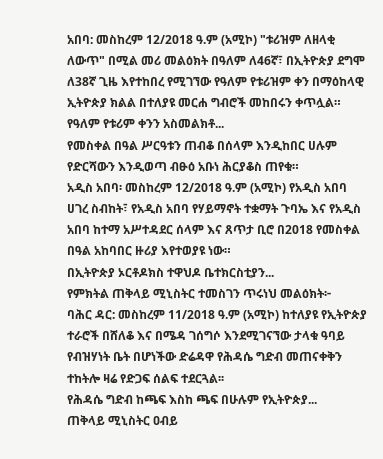አበባ: መስከረም 12/2018 ዓ.ም (አሚኮ) "ቱሪዝም ለዘላቂ ለውጥ" በሚል መሪ መልዕክት በዓለም ለ46ኛ፣ በኢትዮጵያ ደግሞ ለ38ኛ ጊዜ እየተከበረ የሚገኘው የዓለም የቱሪዝም ቀን በማዕከላዊ ኢትዮጵያ ክልል በተለያዩ መርሐ ግብሮች መከበሩን ቀጥሏል።
የዓለም የቱሪም ቀንን አስመልክቶ...
የመስቀል በዓል ሥርዓቱን ጠብቆ በሰላም እንዲከበር ሀሉም የድርሻውን እንዲወጣ ብፁዕ አቡነ ሕርያቆስ ጠየቁ።
አዲስ አበባ፡ መስከረም 12/2018 ዓ.ም (አሚኮ) የአዲስ አበባ ሀገረ ስብከት፣ የአዲስ አበባ የሃይማኖት ተቋማት ጉባኤ እና የአዲስ አበባ ከተማ አሥተዳደር ሰላም እና ጸጥታ ቢሮ በ2018 የመስቀል በዓል አከባበር ዙሪያ እየተወያዩ ነው።
በኢትዮጵያ ኦርቶዶክስ ተዋህዶ ቤተክርስቲያን...
የምክትል ጠቅላይ ሚኒስትር ተመስገን ጥሩነህ መልዕክት፦
ባሕር ዳር: መስከረም 11/2018 ዓ.ም (አሚኮ) ከተለያዩ የኢትዮጵያ ተራሮች በሸለቆ እና በሜዳ ገሰግሶ እንደሚገናኘው ታላቁ ዓባይ የብዝሃነት ቤት በሆነችው ድሬዳዋ የሕዳሴ ግድብ መጠናቀቅን ተከትሎ ዛሬ የድጋፍ ሰልፍ ተደርጓል፡፡
የሕዳሴ ግድብ ከጫፍ እስከ ጫፍ በሁሉም የኢትዮጵያ...
ጠቅላይ ሚኒስትር ዐብይ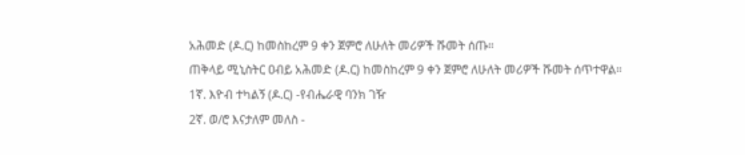አሕመድ (ዶ.ር) ከመስከረም 9 ቀን ጀምሮ ለሁለት መሪዎች ሹመት ሰጡ።
ጠቅላይ ሚኒስትር ዐብይ አሕመድ (ዶ.ር) ከመስከረም 9 ቀን ጀምሮ ለሁለት መሪዎች ሹመት ሰጥተዋል።
1ኛ. እዮብ ተካልኝ (ዶ.ር) -የብሔራዊ ባንክ ገዥ
2ኛ. ወ/ሮ እናታለም መለስ -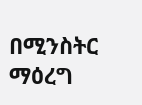በሚንስትር ማዕረግ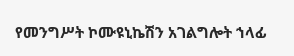የመንግሥት ኮሙዩኒኬሽን አገልግሎት ኀላፊ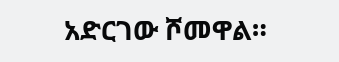አድርገው ሾመዋል።